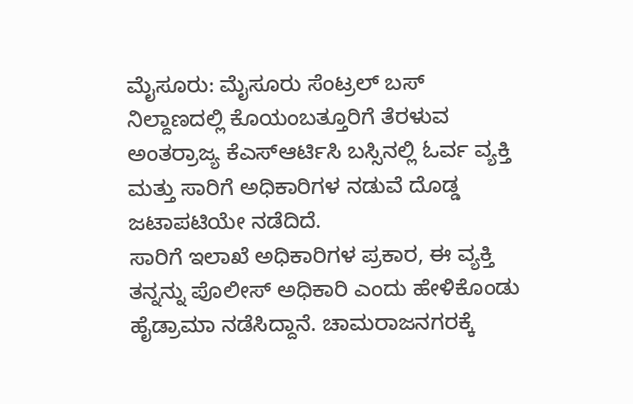ಮೈಸೂರು: ಮೈಸೂರು ಸೆಂಟ್ರಲ್ ಬಸ್ ನಿಲ್ದಾಣದಲ್ಲಿ ಕೊಯಂಬತ್ತೂರಿಗೆ ತೆರಳುವ ಅಂತರ್ರಾಜ್ಯ ಕೆಎಸ್ಆರ್ಟಿಸಿ ಬಸ್ಸಿನಲ್ಲಿ ಓರ್ವ ವ್ಯಕ್ತಿ ಮತ್ತು ಸಾರಿಗೆ ಅಧಿಕಾರಿಗಳ ನಡುವೆ ದೊಡ್ಡ ಜಟಾಪಟಿಯೇ ನಡೆದಿದೆ.
ಸಾರಿಗೆ ಇಲಾಖೆ ಅಧಿಕಾರಿಗಳ ಪ್ರಕಾರ, ಈ ವ್ಯಕ್ತಿ ತನ್ನನ್ನು ಪೊಲೀಸ್ ಅಧಿಕಾರಿ ಎಂದು ಹೇಳಿಕೊಂಡು ಹೈಡ್ರಾಮಾ ನಡೆಸಿದ್ದಾನೆ. ಚಾಮರಾಜನಗರಕ್ಕೆ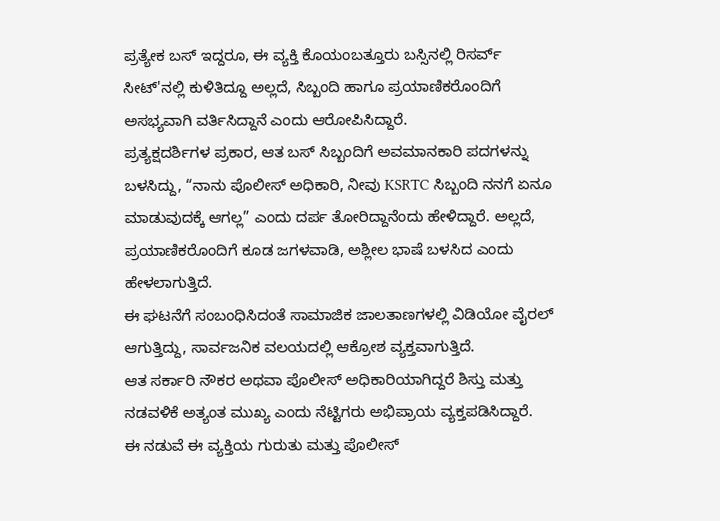ಪ್ರತ್ಯೇಕ ಬಸ್ ಇದ್ದರೂ, ಈ ವ್ಯಕ್ತಿ ಕೊಯಂಬತ್ತೂರು ಬಸ್ಸಿನಲ್ಲಿ ರಿಸರ್ವ್ ಸೀಟ್'ನಲ್ಲಿ ಕುಳಿತಿದ್ದೂ ಅಲ್ಲದೆ, ಸಿಬ್ಬಂದಿ ಹಾಗೂ ಪ್ರಯಾಣಿಕರೊಂದಿಗೆ ಅಸಭ್ಯವಾಗಿ ವರ್ತಿಸಿದ್ದಾನೆ ಎಂದು ಆರೋಪಿಸಿದ್ದಾರೆ.
ಪ್ರತ್ಯಕ್ಷದರ್ಶಿಗಳ ಪ್ರಕಾರ, ಆತ ಬಸ್ ಸಿಬ್ಬಂದಿಗೆ ಅವಮಾನಕಾರಿ ಪದಗಳನ್ನು ಬಳಸಿದ್ದು, “ನಾನು ಪೊಲೀಸ್ ಅಧಿಕಾರಿ, ನೀವು KSRTC ಸಿಬ್ಬಂದಿ ನನಗೆ ಏನೂ ಮಾಡುವುದಕ್ಕೆ ಆಗಲ್ಲ” ಎಂದು ದರ್ಪ ತೋರಿದ್ದಾನೆಂದು ಹೇಳಿದ್ದಾರೆ. ಅಲ್ಲದೆ, ಪ್ರಯಾಣಿಕರೊಂದಿಗೆ ಕೂಡ ಜಗಳವಾಡಿ, ಅಶ್ಲೀಲ ಭಾಷೆ ಬಳಸಿದ ಎಂದು ಹೇಳಲಾಗುತ್ತಿದೆ.
ಈ ಘಟನೆಗೆ ಸಂಬಂಧಿಸಿದಂತೆ ಸಾಮಾಜಿಕ ಜಾಲತಾಣಗಳಲ್ಲಿ ವಿಡಿಯೋ ವೈರಲ್ ಆಗುತ್ತಿದ್ದು, ಸಾರ್ವಜನಿಕ ವಲಯದಲ್ಲಿ ಆಕ್ರೋಶ ವ್ಯಕ್ತವಾಗುತ್ತಿದೆ.
ಆತ ಸರ್ಕಾರಿ ನೌಕರ ಅಥವಾ ಪೊಲೀಸ್ ಅಧಿಕಾರಿಯಾಗಿದ್ದರೆ ಶಿಸ್ತು ಮತ್ತು ನಡವಳಿಕೆ ಅತ್ಯಂತ ಮುಖ್ಯ ಎಂದು ನೆಟ್ಟಿಗರು ಅಭಿಪ್ರಾಯ ವ್ಯಕ್ತಪಡಿಸಿದ್ದಾರೆ.
ಈ ನಡುವೆ ಈ ವ್ಯಕ್ತಿಯ ಗುರುತು ಮತ್ತು ಪೊಲೀಸ್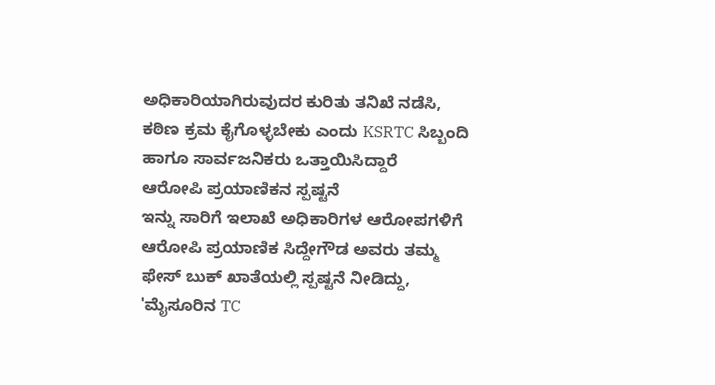ಅಧಿಕಾರಿಯಾಗಿರುವುದರ ಕುರಿತು ತನಿಖೆ ನಡೆಸಿ, ಕಠಿಣ ಕ್ರಮ ಕೈಗೊಳ್ಳಬೇಕು ಎಂದು KSRTC ಸಿಬ್ಬಂದಿ ಹಾಗೂ ಸಾರ್ವಜನಿಕರು ಒತ್ತಾಯಿಸಿದ್ದಾರೆ
ಆರೋಪಿ ಪ್ರಯಾಣಿಕನ ಸ್ಪಷ್ಟನೆ
ಇನ್ನು ಸಾರಿಗೆ ಇಲಾಖೆ ಅಧಿಕಾರಿಗಳ ಆರೋಪಗಳಿಗೆ ಆರೋಪಿ ಪ್ರಯಾಣಿಕ ಸಿದ್ದೇಗೌಡ ಅವರು ತಮ್ಮ ಫೇಸ್ ಬುಕ್ ಖಾತೆಯಲ್ಲಿ ಸ್ಪಷ್ಟನೆ ನೀಡಿದ್ದು, 'ಮೈಸೂರಿನ TC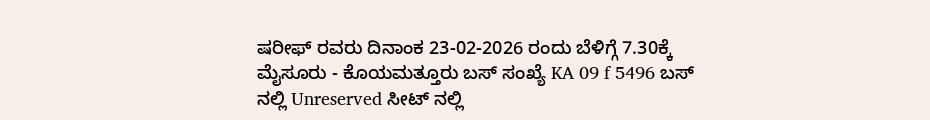ಷರೀಫ್ ರವರು ದಿನಾಂಕ 23-02-2026 ರಂದು ಬೆಳಿಗ್ಗೆ 7.30ಕ್ಕೆ ಮೈಸೂರು - ಕೊಯಮತ್ತೂರು ಬಸ್ ಸಂಖ್ಯೆ KA 09 f 5496 ಬಸ್ ನಲ್ಲಿ Unreserved ಸೀಟ್ ನಲ್ಲಿ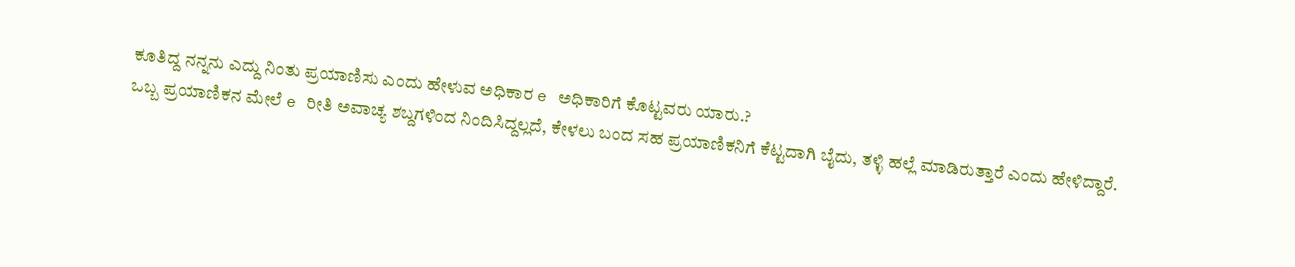ಕೂತಿದ್ದ ನನ್ನನು ಎದ್ದು ನಿಂತು ಪ್ರಯಾಣಿಸು ಎಂದು ಹೇಳುವ ಅಧಿಕಾರ e ಅಧಿಕಾರಿಗೆ ಕೊಟ್ಟವರು ಯಾರು.?
ಒಬ್ಬ ಪ್ರಯಾಣಿಕನ ಮೇಲೆ e ರೀತಿ ಅವಾಚ್ಯ ಶಬ್ದಗಳಿಂದ ನಿಂದಿಸಿದ್ದಲ್ಲದೆ, ಕೇಳಲು ಬಂದ ಸಹ ಪ್ರಯಾಣಿಕನಿಗೆ ಕೆಟ್ಟದಾಗಿ ಬೈದು, ತಳ್ಳಿ ಹಲ್ಲೆ ಮಾಡಿರುತ್ತಾರೆ ಎಂದು ಹೇಳಿದ್ದಾರೆ.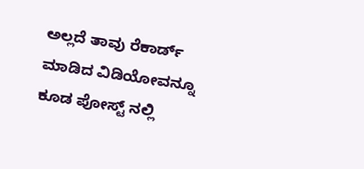ಅಲ್ಲದೆ ತಾವು ರೆಕಾರ್ಡ್ ಮಾಡಿದ ವಿಡಿಯೋವನ್ನೂ ಕೂಡ ಪೋಸ್ಟ್ ನಲ್ಲಿ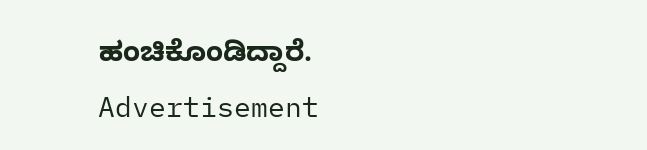ಹಂಚಿಕೊಂಡಿದ್ದಾರೆ.
Advertisement